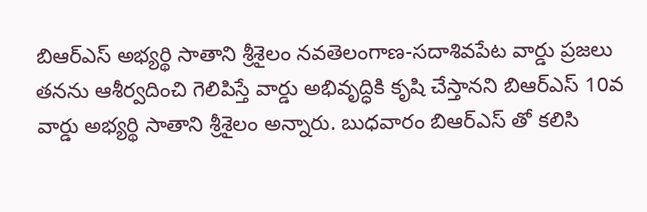బిఆర్ఎస్ అభ్యర్థి సాతాని శ్రీశైలం నవతెలంగాణ-సదాశివపేట వార్డు ప్రజలు తనను ఆశీర్వదించి గెలిపిస్తే వార్డు అభివృద్ధికి కృషి చేస్తానని బిఆర్ఎస్ 10వ వార్డు అభ్యర్థి సాతాని శ్రీశైలం అన్నారు. బుధవారం బిఆర్ఎస్ తో కలిసి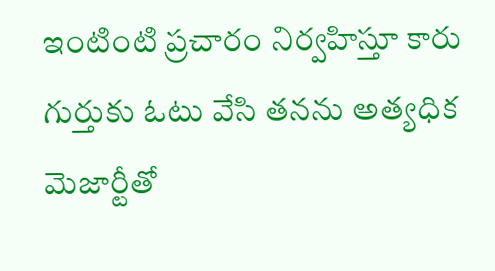ఇంటింటి ప్రచారం నిర్వహిస్తూ కారు గుర్తుకు ఓటు వేసి తనను అత్యధిక మెజార్టీతో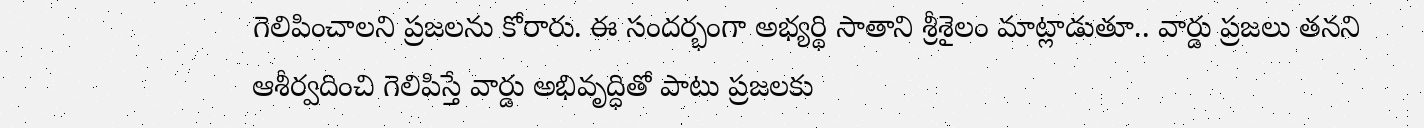గెలిపించాలని ప్రజలను కోరారు. ఈ సందర్భంగా అభ్యర్థి సాతాని శ్రీశైలం మాట్లాడుతూ.. వార్డు ప్రజలు తనని ఆశీర్వదించి గెలిపిస్తే వార్డు అభివృద్ధితో పాటు ప్రజలకు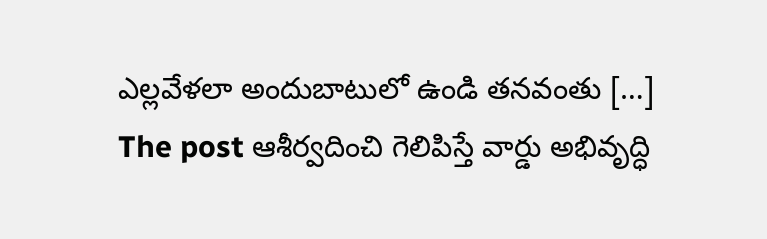ఎల్లవేళలా అందుబాటులో ఉండి తనవంతు […]
The post ఆశీర్వదించి గెలిపిస్తే వార్డు అభివృద్ధి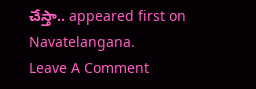చేస్తా.. appeared first on Navatelangana.
Leave A Comment